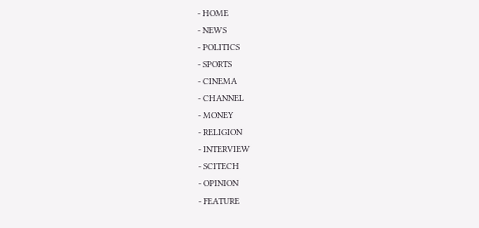- HOME
- NEWS
- POLITICS
- SPORTS
- CINEMA
- CHANNEL
- MONEY
- RELIGION
- INTERVIEW
- SCITECH
- OPINION
- FEATURE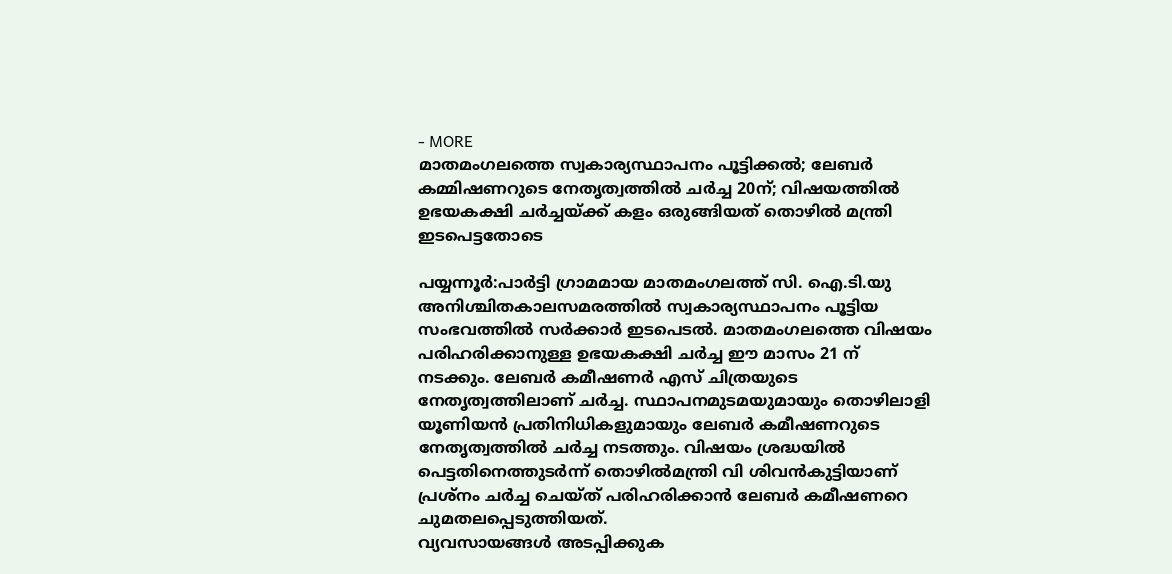- MORE
മാതമംഗലത്തെ സ്വകാര്യസ്ഥാപനം പൂട്ടിക്കൽ; ലേബർ കമ്മിഷണറുടെ നേതൃത്വത്തിൽ ചർച്ച 20ന്; വിഷയത്തിൽ ഉഭയകക്ഷി ചർച്ചയ്ക്ക് കളം ഒരുങ്ങിയത് തൊഴിൽ മന്ത്രി ഇടപെട്ടതോടെ

പയ്യന്നൂർ:പാർട്ടി ഗ്രാമമായ മാതമംഗലത്ത് സി. ഐ.ടി.യു അനിശ്ചിതകാലസമരത്തിൽ സ്വകാര്യസ്ഥാപനം പൂട്ടിയ സംഭവത്തിൽ സർക്കാർ ഇടപെടൽ. മാതമംഗലത്തെ വിഷയം പരിഹരിക്കാനുള്ള ഉഭയകക്ഷി ചർച്ച ഈ മാസം 21 ന് നടക്കും. ലേബർ കമീഷണർ എസ് ചിത്രയുടെ നേതൃത്വത്തിലാണ് ചർച്ച. സ്ഥാപനമുടമയുമായും തൊഴിലാളി യൂണിയൻ പ്രതിനിധികളുമായും ലേബർ കമീഷണറുടെ നേതൃത്വത്തിൽ ചർച്ച നടത്തും. വിഷയം ശ്രദ്ധയിൽ പെട്ടതിനെത്തുടർന്ന് തൊഴിൽമന്ത്രി വി ശിവൻകുട്ടിയാണ് പ്രശ്നം ചർച്ച ചെയ്ത് പരിഹരിക്കാൻ ലേബർ കമീഷണറെ ചുമതലപ്പെടുത്തിയത്.
വ്യവസായങ്ങൾ അടപ്പിക്കുക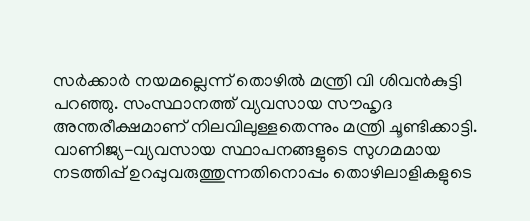സർക്കാർ നയമല്ലെന്ന് തൊഴിൽ മന്ത്രി വി ശിവൻകുട്ടി പറഞ്ഞു. സംസ്ഥാനത്ത് വ്യവസായ സൗഹൃദ അന്തരീക്ഷമാണ് നിലവിലുള്ളതെന്നും മന്ത്രി ചൂണ്ടിക്കാട്ടി. വാണിജ്യ-വ്യവസായ സ്ഥാപനങ്ങളുടെ സുഗമമായ നടത്തിപ്പ് ഉറപ്പുവരുത്തുന്നതിനൊപ്പം തൊഴിലാളികളുടെ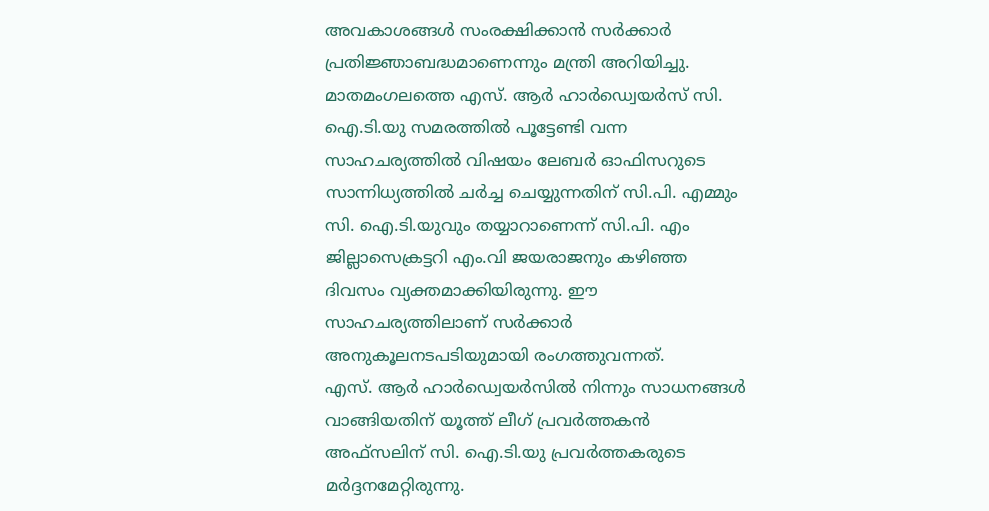അവകാശങ്ങൾ സംരക്ഷിക്കാൻ സർക്കാർ പ്രതിജ്ഞാബദ്ധമാണെന്നും മന്ത്രി അറിയിച്ചു.
മാതമംഗലത്തെ എസ്. ആർ ഹാർഡ്വെയർസ് സി. ഐ.ടി.യു സമരത്തിൽ പൂട്ടേണ്ടി വന്ന സാഹചര്യത്തിൽ വിഷയം ലേബർ ഓഫിസറുടെ സാന്നിധ്യത്തിൽ ചർച്ച ചെയ്യുന്നതിന് സി.പി. എമ്മും സി. ഐ.ടി.യുവും തയ്യാറാണെന്ന് സി.പി. എം ജില്ലാസെക്രട്ടറി എം.വി ജയരാജനും കഴിഞ്ഞ ദിവസം വ്യക്തമാക്കിയിരുന്നു. ഈ സാഹചര്യത്തിലാണ് സർക്കാർ അനുകൂലനടപടിയുമായി രംഗത്തുവന്നത്.
എസ്. ആർ ഹാർഡ്വെയർസിൽ നിന്നും സാധനങ്ങൾ വാങ്ങിയതിന് യൂത്ത് ലീഗ് പ്രവർത്തകൻ അഫ്സലിന് സി. ഐ.ടി.യു പ്രവർത്തകരുടെ മർദ്ദനമേറ്റിരുന്നു.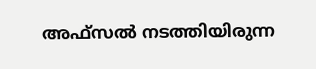അഫ്സൽ നടത്തിയിരുന്ന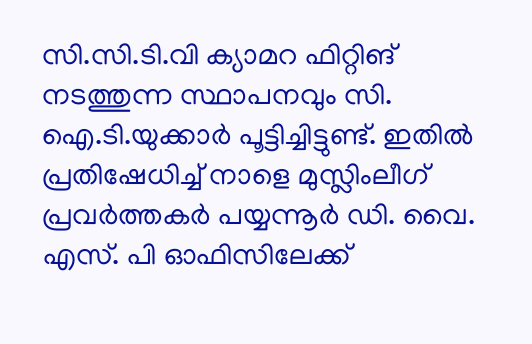സി.സി.ടി.വി ക്യാമറ ഫിറ്റിങ് നടത്തുന്ന സ്ഥാപനവും സി. ഐ.ടി.യുക്കാർ പൂട്ടിച്ചിട്ടുണ്ട്. ഇതിൽ പ്രതിഷേധിച്ച് നാളെ മുസ്ലിംലീഗ് പ്രവർത്തകർ പയ്യന്നൂർ ഡി. വൈ. എസ്. പി ഓഫിസിലേക്ക്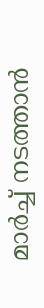മാർച്ച് നടത്താൻ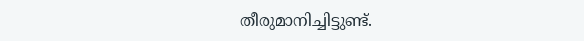തീരുമാനിച്ചിട്ടുണ്ട്.